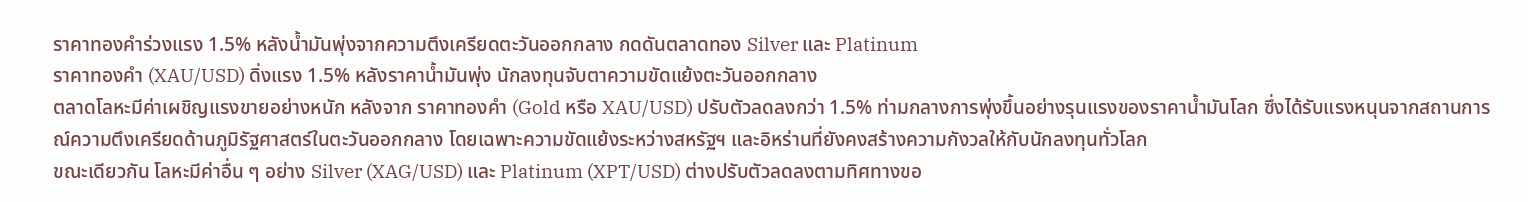ราคาทองคำร่วงแรง 1.5% หลังน้ำมันพุ่งจากความตึงเครียดตะวันออกกลาง กดดันตลาดทอง Silver และ Platinum
ราคาทองคำ (XAU/USD) ดิ่งแรง 1.5% หลังราคาน้ำมันพุ่ง นักลงทุนจับตาความขัดแย้งตะวันออกกลาง
ตลาดโลหะมีค่าเผชิญแรงขายอย่างหนัก หลังจาก ราคาทองคำ (Gold หรือ XAU/USD) ปรับตัวลดลงกว่า 1.5% ท่ามกลางการพุ่งขึ้นอย่างรุนแรงของราคาน้ำมันโลก ซึ่งได้รับแรงหนุนจากสถานการณ์ความตึงเครียดด้านภูมิรัฐศาสตร์ในตะวันออกกลาง โดยเฉพาะความขัดแย้งระหว่างสหรัฐฯ และอิหร่านที่ยังคงสร้างความกังวลให้กับนักลงทุนทั่วโลก
ขณะเดียวกัน โลหะมีค่าอื่น ๆ อย่าง Silver (XAG/USD) และ Platinum (XPT/USD) ต่างปรับตัวลดลงตามทิศทางขอ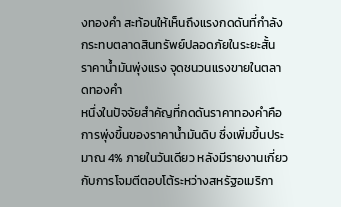งทองคำ สะท้อนให้เห็นถึงแรงกดดันที่กำลังกระทบตลาดสินทรัพย์ปลอดภัยในระยะสั้น
ราคาน้ำมันพุ่งแรง จุดชนวนแรงขายในตลาดทองคำ
หนึ่งในปัจจัยสำคัญที่กดดันราคาทองคำคือการพุ่งขึ้นของราคาน้ำมันดิบ ซึ่งเพิ่มขึ้นประมาณ 4% ภายในวันเดียว หลังมีรายงานเกี่ยวกับการโจมตีตอบโต้ระหว่างสหรัฐอเมริกา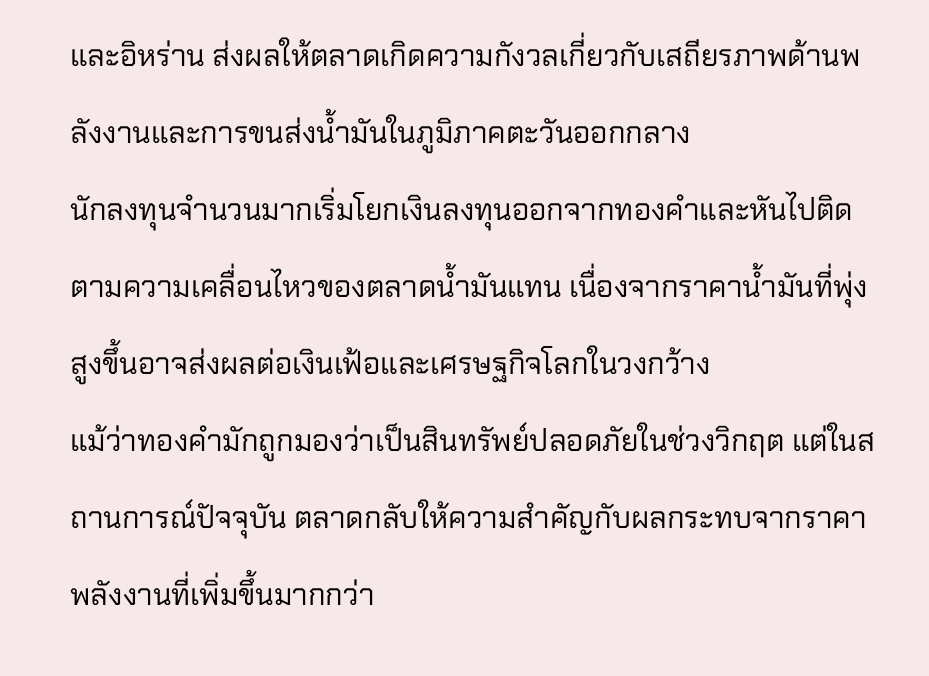และอิหร่าน ส่งผลให้ตลาดเกิดความกังวลเกี่ยวกับเสถียรภาพด้านพลังงานและการขนส่งน้ำมันในภูมิภาคตะวันออกกลาง
นักลงทุนจำนวนมากเริ่มโยกเงินลงทุนออกจากทองคำและหันไปติดตามความเคลื่อนไหวของตลาดน้ำมันแทน เนื่องจากราคาน้ำมันที่พุ่งสูงขึ้นอาจส่งผลต่อเงินเฟ้อและเศรษฐกิจโลกในวงกว้าง
แม้ว่าทองคำมักถูกมองว่าเป็นสินทรัพย์ปลอดภัยในช่วงวิกฤต แต่ในสถานการณ์ปัจจุบัน ตลาดกลับให้ความสำคัญกับผลกระทบจากราคาพลังงานที่เพิ่มขึ้นมากกว่า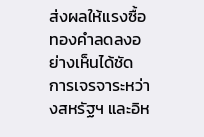ส่งผลให้แรงซื้อทองคำลดลงอย่างเห็นได้ชัด
การเจรจาระหว่างสหรัฐฯ และอิห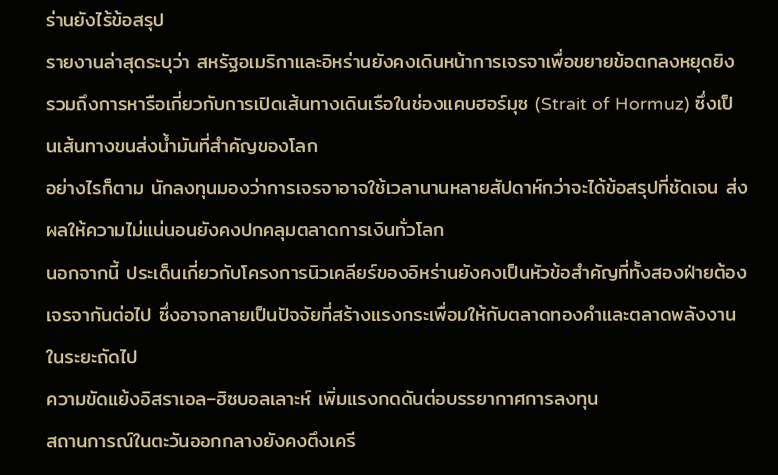ร่านยังไร้ข้อสรุป
รายงานล่าสุดระบุว่า สหรัฐอเมริกาและอิหร่านยังคงเดินหน้าการเจรจาเพื่อขยายข้อตกลงหยุดยิง รวมถึงการหารือเกี่ยวกับการเปิดเส้นทางเดินเรือในช่องแคบฮอร์มุซ (Strait of Hormuz) ซึ่งเป็นเส้นทางขนส่งน้ำมันที่สำคัญของโลก
อย่างไรก็ตาม นักลงทุนมองว่าการเจรจาอาจใช้เวลานานหลายสัปดาห์กว่าจะได้ข้อสรุปที่ชัดเจน ส่งผลให้ความไม่แน่นอนยังคงปกคลุมตลาดการเงินทั่วโลก
นอกจากนี้ ประเด็นเกี่ยวกับโครงการนิวเคลียร์ของอิหร่านยังคงเป็นหัวข้อสำคัญที่ทั้งสองฝ่ายต้องเจรจากันต่อไป ซึ่งอาจกลายเป็นปัจจัยที่สร้างแรงกระเพื่อมให้กับตลาดทองคำและตลาดพลังงานในระยะถัดไป
ความขัดแย้งอิสราเอล–ฮิซบอลเลาะห์ เพิ่มแรงกดดันต่อบรรยากาศการลงทุน
สถานการณ์ในตะวันออกกลางยังคงตึงเครี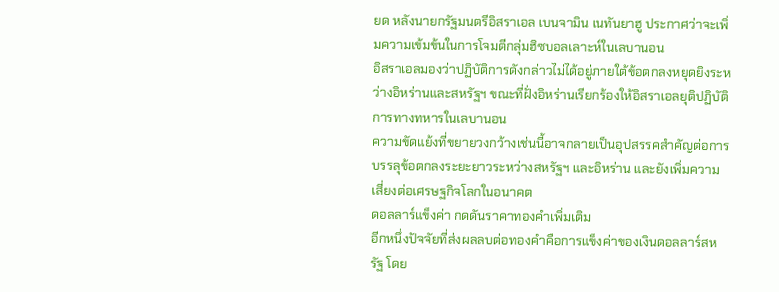ยด หลังนายกรัฐมนตรีอิสราเอล เบนจามิน เนทันยาฮู ประกาศว่าจะเพิ่มความเข้มข้นในการโจมตีกลุ่มฮิซบอลเลาะห์ในเลบานอน
อิสราเอลมองว่าปฏิบัติการดังกล่าวไม่ได้อยู่ภายใต้ข้อตกลงหยุดยิงระหว่างอิหร่านและสหรัฐฯ ขณะที่ฝั่งอิหร่านเรียกร้องให้อิสราเอลยุติปฏิบัติการทางทหารในเลบานอน
ความขัดแย้งที่ขยายวงกว้างเช่นนี้อาจกลายเป็นอุปสรรคสำคัญต่อการบรรลุข้อตกลงระยะยาวระหว่างสหรัฐฯ และอิหร่าน และยังเพิ่มความเสี่ยงต่อเศรษฐกิจโลกในอนาคต
ดอลลาร์แข็งค่า กดดันราคาทองคำเพิ่มเติม
อีกหนึ่งปัจจัยที่ส่งผลลบต่อทองคำคือการแข็งค่าของเงินดอลลาร์สหรัฐ โดย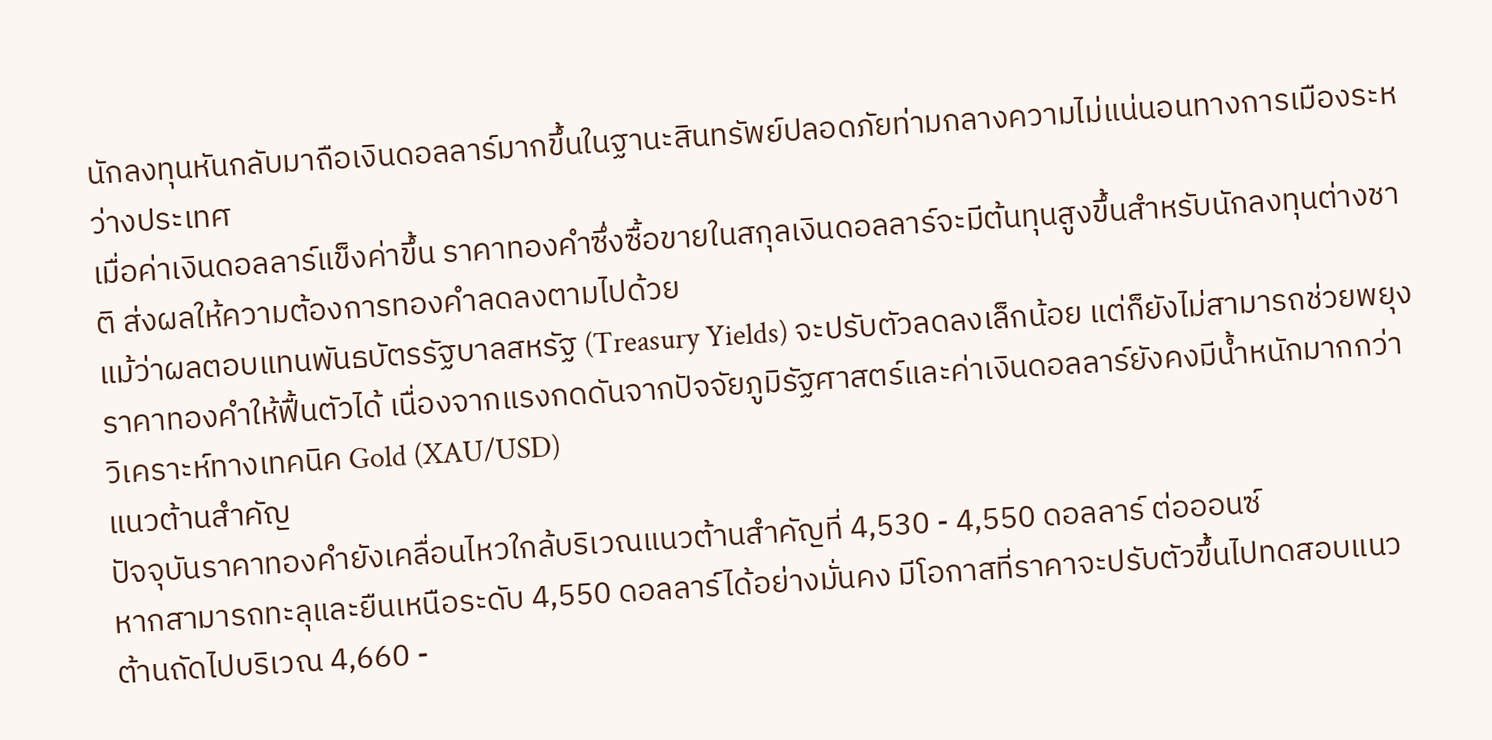นักลงทุนหันกลับมาถือเงินดอลลาร์มากขึ้นในฐานะสินทรัพย์ปลอดภัยท่ามกลางความไม่แน่นอนทางการเมืองระหว่างประเทศ
เมื่อค่าเงินดอลลาร์แข็งค่าขึ้น ราคาทองคำซึ่งซื้อขายในสกุลเงินดอลลาร์จะมีต้นทุนสูงขึ้นสำหรับนักลงทุนต่างชาติ ส่งผลให้ความต้องการทองคำลดลงตามไปด้วย
แม้ว่าผลตอบแทนพันธบัตรรัฐบาลสหรัฐ (Treasury Yields) จะปรับตัวลดลงเล็กน้อย แต่ก็ยังไม่สามารถช่วยพยุงราคาทองคำให้ฟื้นตัวได้ เนื่องจากแรงกดดันจากปัจจัยภูมิรัฐศาสตร์และค่าเงินดอลลาร์ยังคงมีน้ำหนักมากกว่า
วิเคราะห์ทางเทคนิค Gold (XAU/USD)
แนวต้านสำคัญ
ปัจจุบันราคาทองคำยังเคลื่อนไหวใกล้บริเวณแนวต้านสำคัญที่ 4,530 - 4,550 ดอลลาร์ ต่อออนซ์
หากสามารถทะลุและยืนเหนือระดับ 4,550 ดอลลาร์ได้อย่างมั่นคง มีโอกาสที่ราคาจะปรับตัวขึ้นไปทดสอบแนวต้านถัดไปบริเวณ 4,660 -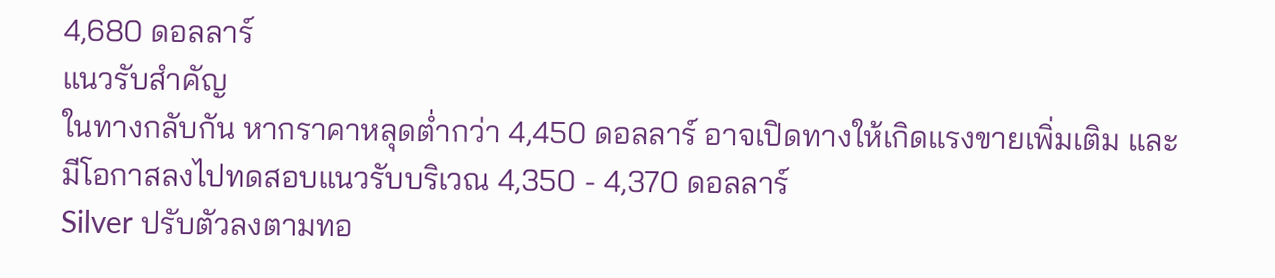4,680 ดอลลาร์
แนวรับสำคัญ
ในทางกลับกัน หากราคาหลุดต่ำกว่า 4,450 ดอลลาร์ อาจเปิดทางให้เกิดแรงขายเพิ่มเติม และมีโอกาสลงไปทดสอบแนวรับบริเวณ 4,350 - 4,370 ดอลลาร์
Silver ปรับตัวลงตามทอ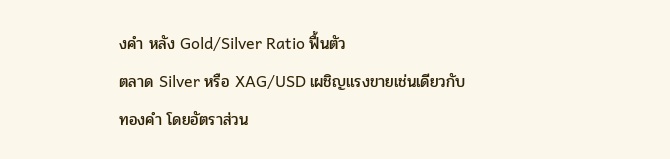งคำ หลัง Gold/Silver Ratio ฟื้นตัว
ตลาด Silver หรือ XAG/USD เผชิญแรงขายเช่นเดียวกับทองคำ โดยอัตราส่วน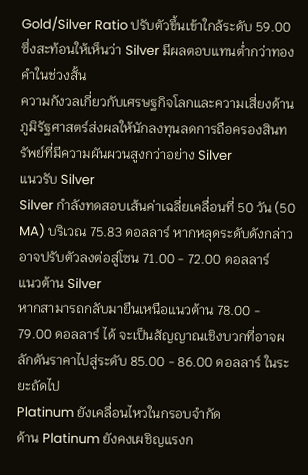Gold/Silver Ratio ปรับตัวขึ้นเข้าใกล้ระดับ 59.00 ซึ่งสะท้อนให้เห็นว่า Silver มีผลตอบแทนต่ำกว่าทองคำในช่วงสั้น
ความกังวลเกี่ยวกับเศรษฐกิจโลกและความเสี่ยงด้านภูมิรัฐศาสตร์ส่งผลให้นักลงทุนลดการถือครองสินทรัพย์ที่มีความผันผวนสูงกว่าอย่าง Silver
แนวรับ Silver
Silver กำลังทดสอบเส้นค่าเฉลี่ยเคลื่อนที่ 50 วัน (50 MA) บริเวณ 75.83 ดอลลาร์ หากหลุดระดับดังกล่าว อาจปรับตัวลงต่อสู่โซน 71.00 - 72.00 ดอลลาร์
แนวต้าน Silver
หากสามารถกลับมายืนเหนือแนวต้าน 78.00 - 79.00 ดอลลาร์ ได้ จะเป็นสัญญาณเชิงบวกที่อาจผลักดันราคาไปสู่ระดับ 85.00 - 86.00 ดอลลาร์ ในระยะถัดไป
Platinum ยังเคลื่อนไหวในกรอบจำกัด
ด้าน Platinum ยังคงเผชิญแรงก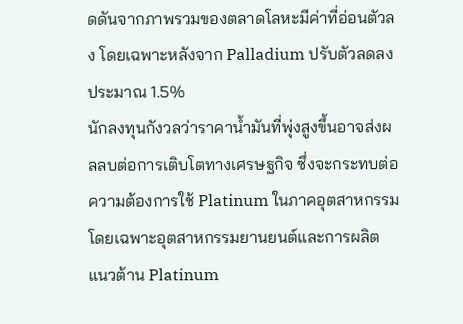ดดันจากภาพรวมของตลาดโลหะมีค่าที่อ่อนตัวลง โดยเฉพาะหลังจาก Palladium ปรับตัวลดลงประมาณ 1.5%
นักลงทุนกังวลว่าราคาน้ำมันที่พุ่งสูงขึ้นอาจส่งผลลบต่อการเติบโตทางเศรษฐกิจ ซึ่งจะกระทบต่อความต้องการใช้ Platinum ในภาคอุตสาหกรรม โดยเฉพาะอุตสาหกรรมยานยนต์และการผลิต
แนวต้าน Platinum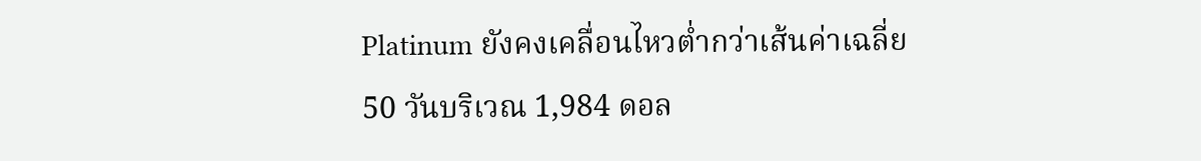Platinum ยังคงเคลื่อนไหวต่ำกว่าเส้นค่าเฉลี่ย 50 วันบริเวณ 1,984 ดอล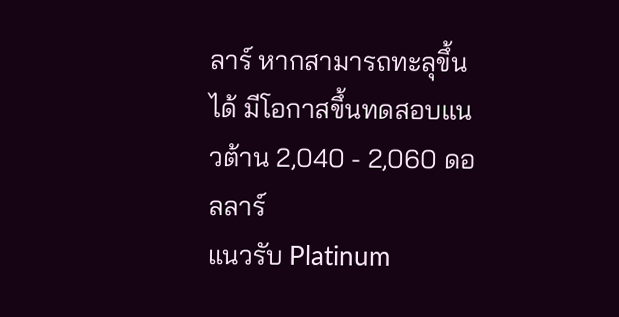ลาร์ หากสามารถทะลุขึ้นได้ มีโอกาสขึ้นทดสอบแนวต้าน 2,040 - 2,060 ดอลลาร์
แนวรับ Platinum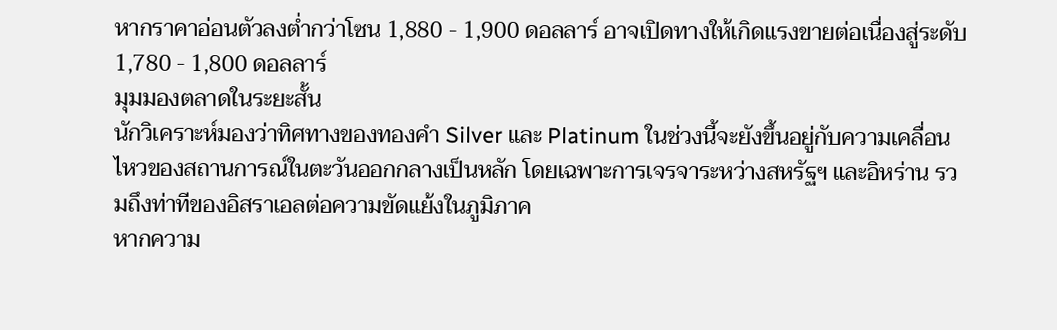หากราคาอ่อนตัวลงต่ำกว่าโซน 1,880 - 1,900 ดอลลาร์ อาจเปิดทางให้เกิดแรงขายต่อเนื่องสู่ระดับ 1,780 - 1,800 ดอลลาร์
มุมมองตลาดในระยะสั้น
นักวิเคราะห์มองว่าทิศทางของทองคำ Silver และ Platinum ในช่วงนี้จะยังขึ้นอยู่กับความเคลื่อนไหวของสถานการณ์ในตะวันออกกลางเป็นหลัก โดยเฉพาะการเจรจาระหว่างสหรัฐฯ และอิหร่าน รวมถึงท่าทีของอิสราเอลต่อความขัดแย้งในภูมิภาค
หากความ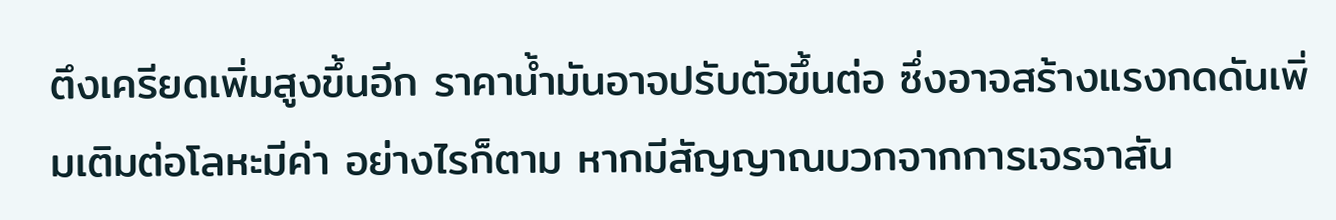ตึงเครียดเพิ่มสูงขึ้นอีก ราคาน้ำมันอาจปรับตัวขึ้นต่อ ซึ่งอาจสร้างแรงกดดันเพิ่มเติมต่อโลหะมีค่า อย่างไรก็ตาม หากมีสัญญาณบวกจากการเจรจาสัน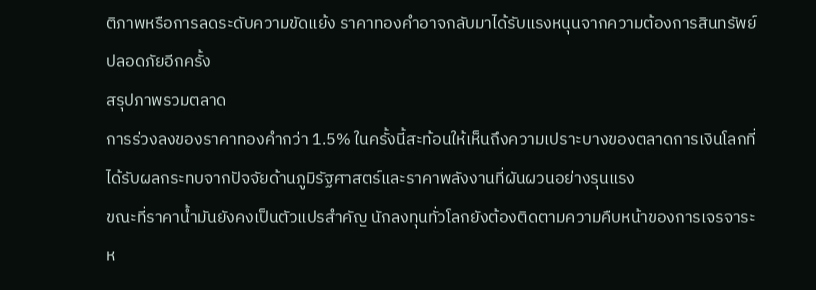ติภาพหรือการลดระดับความขัดแย้ง ราคาทองคำอาจกลับมาได้รับแรงหนุนจากความต้องการสินทรัพย์ปลอดภัยอีกครั้ง
สรุปภาพรวมตลาด
การร่วงลงของราคาทองคำกว่า 1.5% ในครั้งนี้สะท้อนให้เห็นถึงความเปราะบางของตลาดการเงินโลกที่ได้รับผลกระทบจากปัจจัยด้านภูมิรัฐศาสตร์และราคาพลังงานที่ผันผวนอย่างรุนแรง
ขณะที่ราคาน้ำมันยังคงเป็นตัวแปรสำคัญ นักลงทุนทั่วโลกยังต้องติดตามความคืบหน้าของการเจรจาระห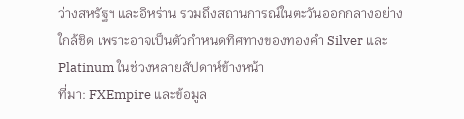ว่างสหรัฐฯ และอิหร่าน รวมถึงสถานการณ์ในตะวันออกกลางอย่างใกล้ชิด เพราะอาจเป็นตัวกำหนดทิศทางของทองคำ Silver และ Platinum ในช่วงหลายสัปดาห์ข้างหน้า
ที่มา: FXEmpire และข้อมูล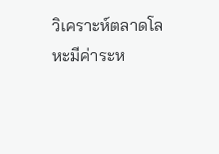วิเคราะห์ตลาดโลหะมีค่าระห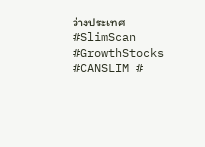ว่างประเทศ
#SlimScan #GrowthStocks #CANSLIM #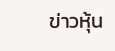ข่าวหุ้น